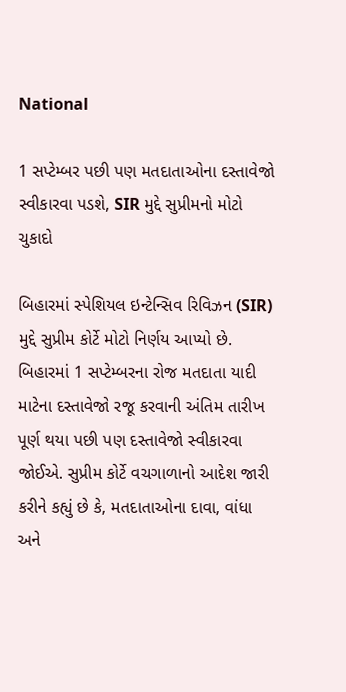National

1 સપ્ટેમ્બર પછી પણ મતદાતાઓના દસ્તાવેજો  સ્વીકારવા પડશે, SIR મુદ્દે સુપ્રીમનો મોટો ચુકાદો

બિહારમાં સ્પેશિયલ ઇન્ટેન્સિવ રિવિઝન (SIR) મુદ્દે સુપ્રીમ કોર્ટે મોટો નિર્ણય આપ્યો છે. બિહારમાં 1 સપ્ટેમ્બરના રોજ મતદાતા યાદી માટેના દસ્તાવેજો રજૂ કરવાની અંતિમ તારીખ પૂર્ણ થયા પછી પણ દસ્તાવેજો સ્વીકારવા જોઈએ. સુપ્રીમ કોર્ટે વચગાળાનો આદેશ જારી કરીને કહ્યું છે કે, મતદાતાઓના દાવા, વાંધા અને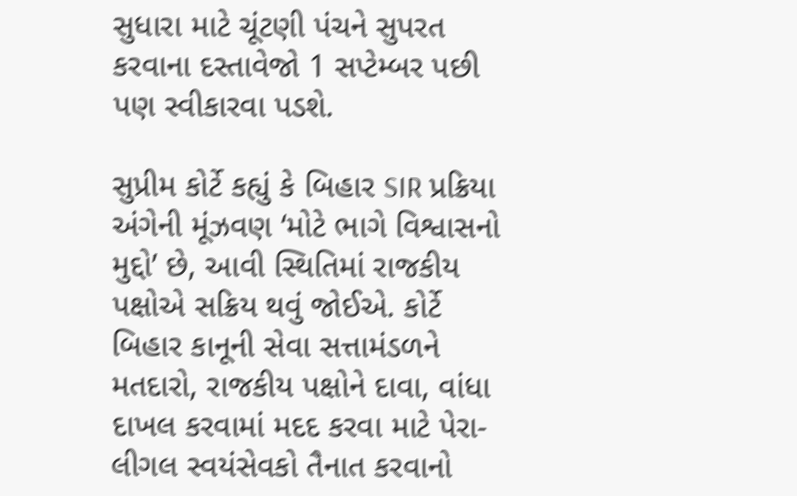સુધારા માટે ચૂંટણી પંચને સુપરત કરવાના દસ્તાવેજો 1 સપ્ટેમ્બર પછી પણ સ્વીકારવા પડશે.

સુપ્રીમ કોર્ટે કહ્યું કે બિહાર SIR પ્રક્રિયા અંગેની મૂંઝવણ ‘મોટે ભાગે વિશ્વાસનો મુદ્દો’ છે, આવી સ્થિતિમાં રાજકીય પક્ષોએ સક્રિય થવું જોઈએ. કોર્ટે બિહાર કાનૂની સેવા સત્તામંડળને મતદારો, રાજકીય પક્ષોને દાવા, વાંધા દાખલ કરવામાં મદદ કરવા માટે પેરા-લીગલ સ્વયંસેવકો તૈનાત કરવાનો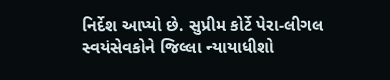નિર્દેશ આપ્યો છે. સુપ્રીમ કોર્ટે પેરા-લીગલ સ્વયંસેવકોને જિલ્લા ન્યાયાધીશો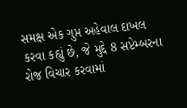સમક્ષ એક ગુપ્ત અહેવાલ દાખલ કરવા કહ્યું છે, જે મુદ્દે 8 સપ્ટેમ્બરના રોજ વિચાર કરવામાં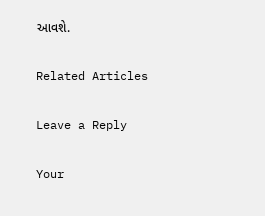આવશે.

Related Articles

Leave a Reply

Your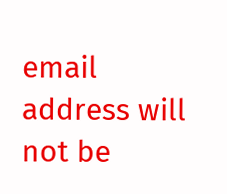email address will not be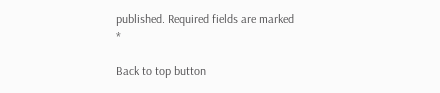published. Required fields are marked *

Back to top button